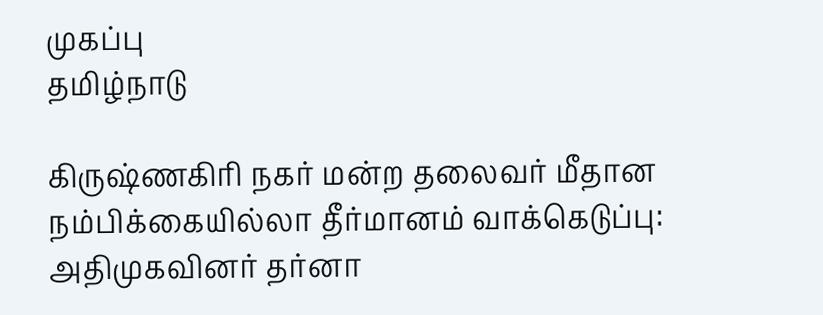முகப்பு
தமிழ்நாடு

கிருஷ்ணகிரி நகர் மன்ற தலைவர் மீதான நம்பிக்கையில்லா தீர்மானம் வாக்கெடுப்பு: அதிமுகவினர் தர்னா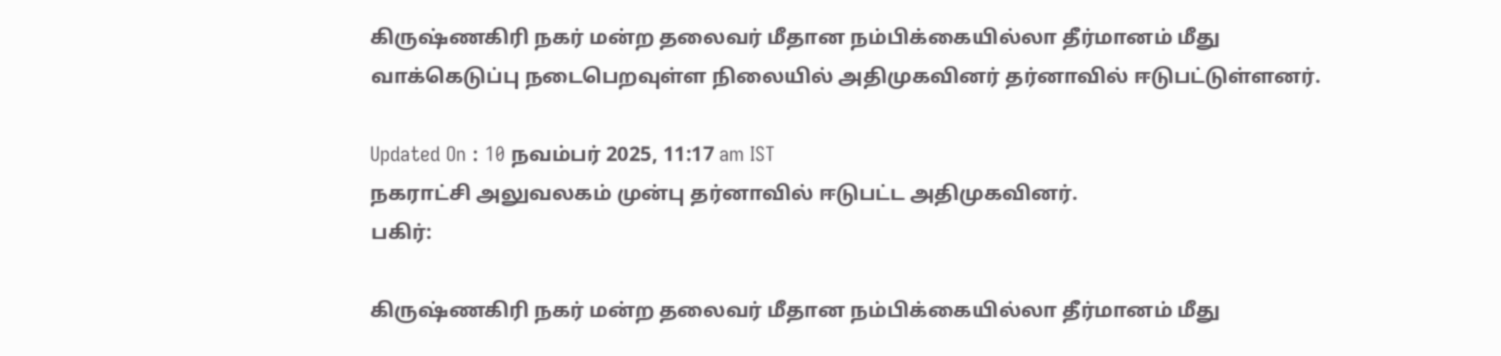கிருஷ்ணகிரி நகர் மன்ற தலைவர் மீதான நம்பிக்கையில்லா தீர்மானம் மீது வாக்கெடுப்பு நடைபெறவுள்ள நிலையில் அதிமுகவினர் தர்னாவில் ஈடுபட்டுள்ளனர்.

Updated On : 10 நவம்பர் 2025, 11:17 am IST
நகராட்சி அலுவலகம் முன்பு தர்னாவில் ஈடுபட்ட அதிமுகவினர்.
பகிர்:

கிருஷ்ணகிரி நகர் மன்ற தலைவர் மீதான நம்பிக்கையில்லா தீர்மானம் மீது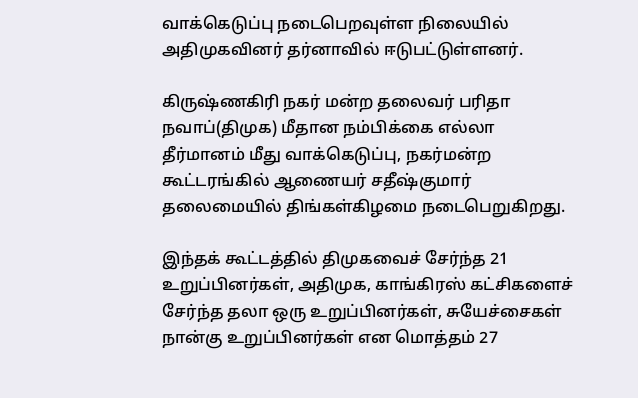வாக்கெடுப்பு நடைபெறவுள்ள நிலையில் அதிமுகவினர் தர்னாவில் ஈடுபட்டுள்ளனர்.

கிருஷ்ணகிரி நகர் மன்ற தலைவர் பரிதா நவாப்(திமுக) மீதான நம்பிக்கை எல்லா தீர்மானம் மீது வாக்கெடுப்பு, நகர்மன்ற கூட்டரங்கில் ஆணையர் சதீஷ்குமார் தலைமையில் திங்கள்கிழமை நடைபெறுகிறது.

இந்தக் கூட்டத்தில் திமுகவைச் சேர்ந்த 21 உறுப்பினர்கள், அதிமுக, காங்கிரஸ் கட்சிகளைச் சேர்ந்த தலா ஒரு உறுப்பினர்கள், சுயேச்சைகள் நான்கு உறுப்பினர்கள் என மொத்தம் 27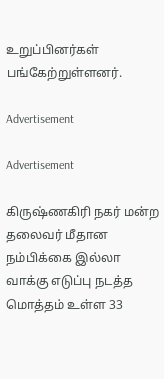உறுப்பினர்கள் பங்கேற்றுள்ளனர்.

Advertisement

Advertisement

கிருஷ்ணகிரி நகர் மன்ற தலைவர் மீதான நம்பிக்கை இல்லா வாக்கு எடுப்பு நடத்த மொத்தம் உள்ள 33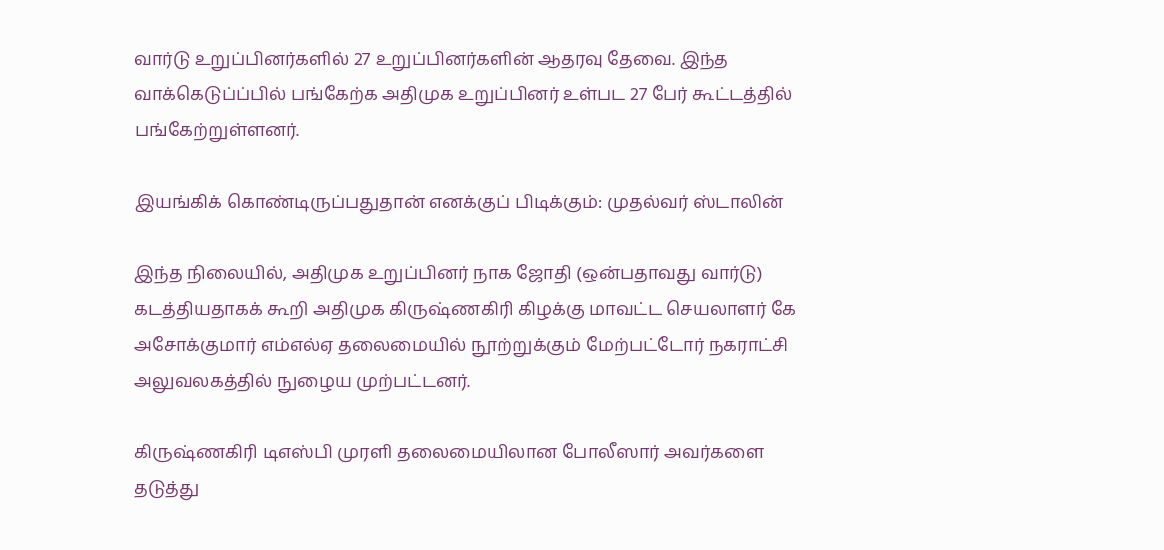வார்டு உறுப்பினர்களில் 27 உறுப்பினர்களின் ஆதரவு தேவை. இந்த வாக்கெடுப்ப்பில் பங்கேற்க அதிமுக உறுப்பினர் உள்பட 27 பேர் கூட்டத்தில் பங்கேற்றுள்ளனர்.

இயங்கிக் கொண்டிருப்பதுதான் எனக்குப் பிடிக்கும்: முதல்வர் ஸ்டாலின்

இந்த நிலையில், அதிமுக உறுப்பினர் நாக ஜோதி (ஒன்பதாவது வார்டு) கடத்தியதாகக் கூறி அதிமுக கிருஷ்ணகிரி கிழக்கு மாவட்ட செயலாளர் கே அசோக்குமார் எம்எல்ஏ தலைமையில் நூற்றுக்கும் மேற்பட்டோர் நகராட்சி அலுவலகத்தில் நுழைய முற்பட்டனர்.

கிருஷ்ணகிரி டிஎஸ்பி முரளி தலைமையிலான போலீஸார் அவர்களை தடுத்து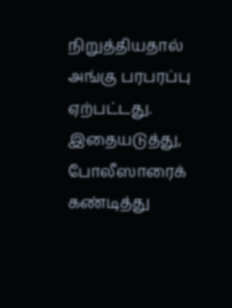நிறுத்தியதால் அங்கு பரபரப்பு ஏற்பட்டது. இதையடுத்து, போலீஸாரைக் கண்டித்து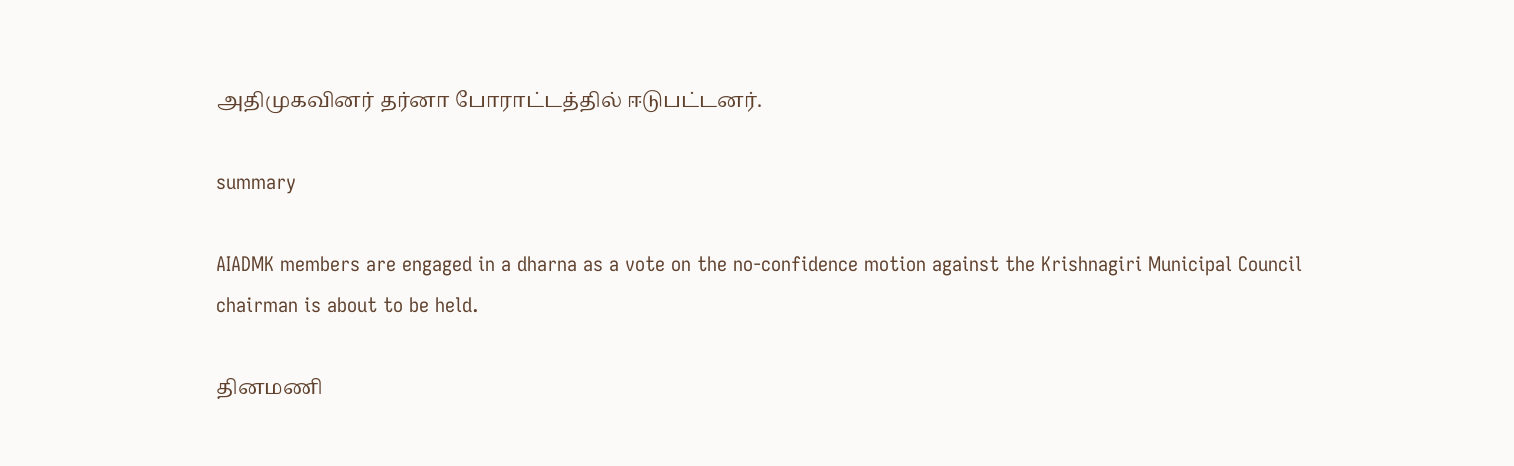அதிமுகவினர் தர்னா போராட்டத்தில் ஈடுபட்டனர்.

summary

AIADMK members are engaged in a dharna as a vote on the no-confidence motion against the Krishnagiri Municipal Council chairman is about to be held.

தினமணி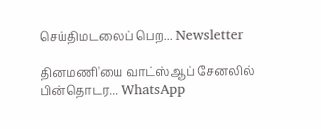செய்திமடலைப் பெற... Newsletter

தினமணி'யை வாட்ஸ்ஆப் சேனலில் பின்தொடர... WhatsApp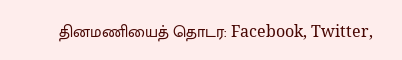தினமணியைத் தொடர: Facebook, Twitter,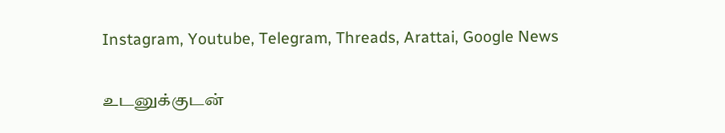Instagram, Youtube, Telegram, Threads, Arattai, Google News

உடனுக்குடன்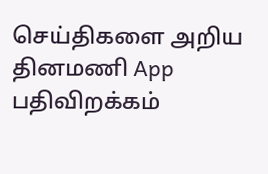செய்திகளை அறிய தினமணி App பதிவிறக்கம்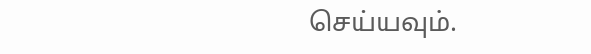செய்யவும்.